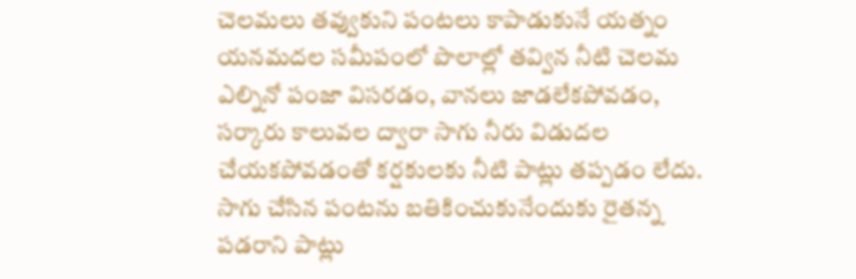చెలమలు తవ్వుకుని పంటలు కాపాడుకునే యత్నం
యనమదల సమీపంలో పొలాల్లో తవ్విన నీటి చెలమ
ఎల్నినో పంజా విసరడం, వానలు జాడలేకపోవడం, సర్కారు కాలువల ద్వారా సాగు నీరు విడుదల చేయకపోవడంతో కర్షకులకు నీటి పాట్లు తప్పడం లేదు. సాగు చేసిన పంటను బతికించుకునేందుకు రైతన్న పడరాని పాట్లు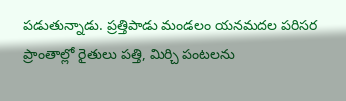పడుతున్నాడు. ప్రత్తిపాడు మండలం యనమదల పరిసర ప్రాంతాల్లో రైతులు పత్తి, మిర్చి పంటలను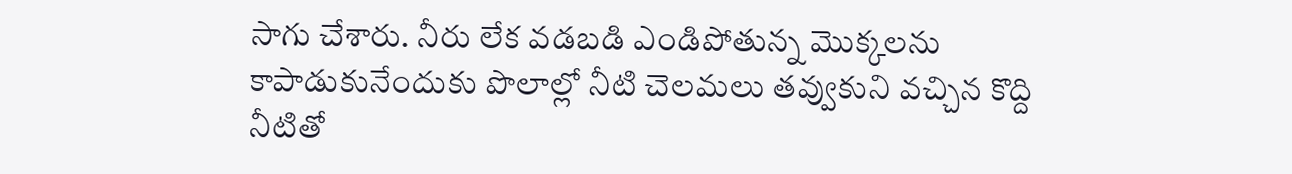సాగు చేశారు. నీరు లేక వడబడి ఎండిపోతున్న మొక్కలను కాపాడుకునేందుకు పొలాల్లో నీటి చెలమలు తవ్వుకుని వచ్చిన కొద్ది నీటితో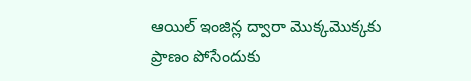ఆయిల్ ఇంజిన్ల ద్వారా మొక్కమొక్కకు ప్రాణం పోసేందుకు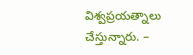విశ్వప్రయత్నాలు చేస్తున్నారు. –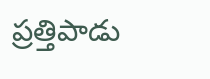ప్రత్తిపాడు